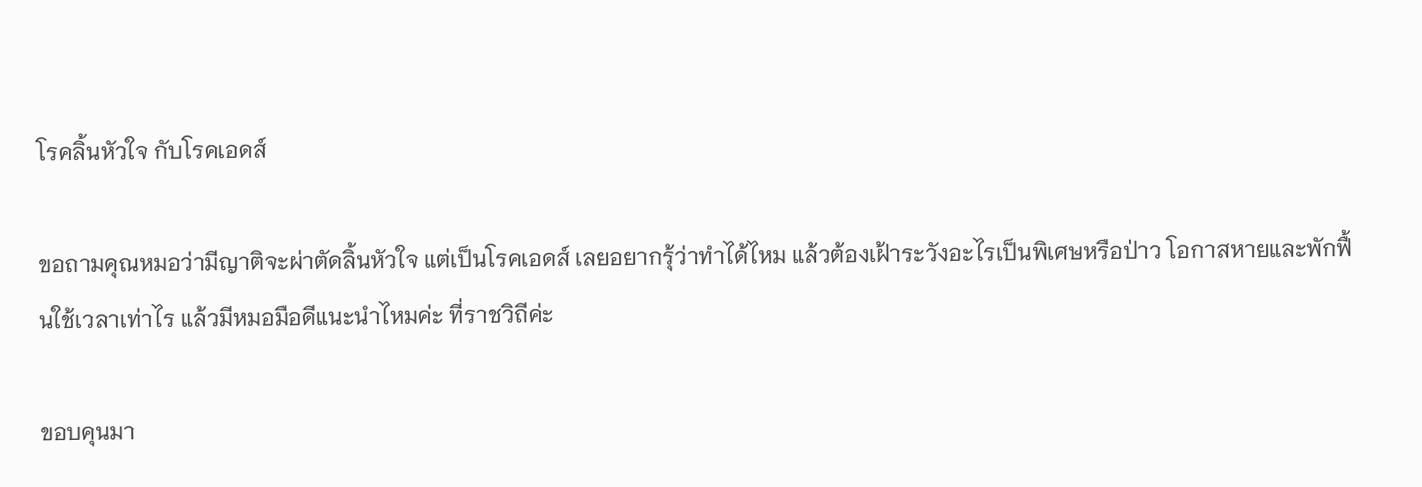โรคลิ้นหัวใจ กับโรคเอดส์

ขอถามคุณหมอว่ามีญาติจะผ่าตัดลิ้นหัวใจ แต่เป็นโรคเอดส์ เลยอยากรุ้ว่าทำได้ไหม แล้วต้องเฝ้าระวังอะไรเป็นพิเศษหรือป่าว โอกาสหายและพักฟื้นใช้เวลาเท่าไร แล้วมีหมอมือดีแนะนำไหมค่ะ ที่ราชวิถีค่ะ

ขอบคุนมา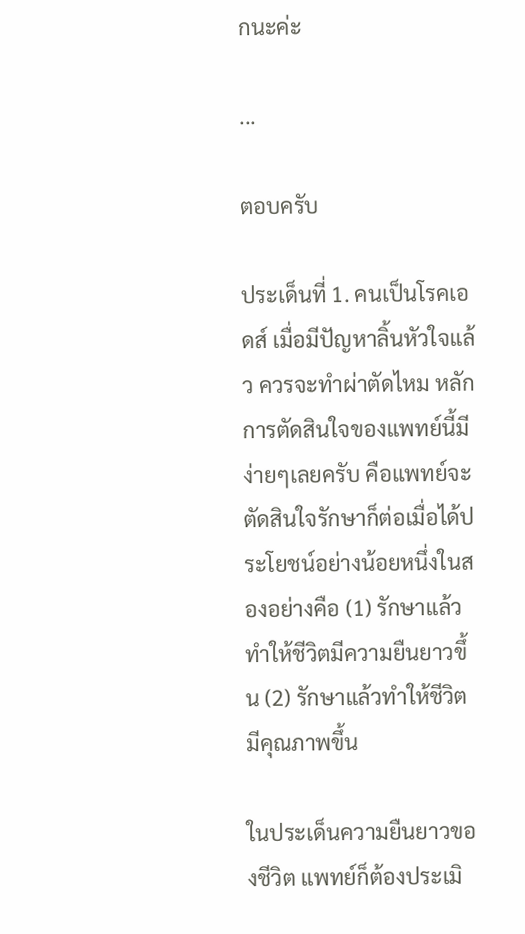กนะค่ะ

...

ตอบครับ

ประเด็นที่ 1. คนเป็นโรคเอดส์ เมื่อมีปัญหาลิ้นหัวใจแล้ว ควรจะทำผ่าตัดไหม หลักการตัดสินใจของแพทย์นี้มีง่ายๆเลยครับ คือแพทย์จะตัดสินใจรักษาก็ต่อเมื่อได้ประโยชน์อย่างน้อยหนึ่งในสองอย่างคือ (1) รักษาแล้วทำให้ชีวิตมีความยืนยาวขึ้น (2) รักษาแล้วทำให้ชีวิตมีคุณภาพขึ้น

ในประเด็นความยืนยาวของชีวิต แพทย์ก็ต้องประเมิ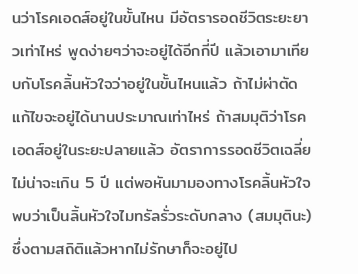นว่าโรคเอดส์อยู่ในขั้นไหน มีอัตรารอดชีวิตระยะยาวเท่าไหร่ พูดง่ายๆว่าจะอยู่ได้อีกกี่ปี แล้วเอามาเทียบกับโรคลิ้นหัวใจว่าอยู่ในขั้นไหนแล้ว ถ้าไม่ผ่าตัดแก้ไขจะอยู่ได้นานประมาณเท่าไหร่ ถ้าสมมุติว่าโรคเอดส์อยู่ในระยะปลายแล้ว อัตราการรอดชีวิตเฉลี่ยไม่น่าจะเกิน 5 ปี แต่พอหันมามองทางโรคลิ้นหัวใจ พบว่าเป็นลิ้นหัวใจไมทรัลรั่วระดับกลาง (สมมุตินะ) ซึ่งตามสถิติแล้วหากไม่รักษาก็จะอยู่ไป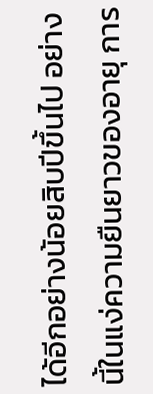ได้อีกอย่างน้อยสิบปีขึ้นไป อย่างนี้ในแง่ความยืนยาวของอายุ การ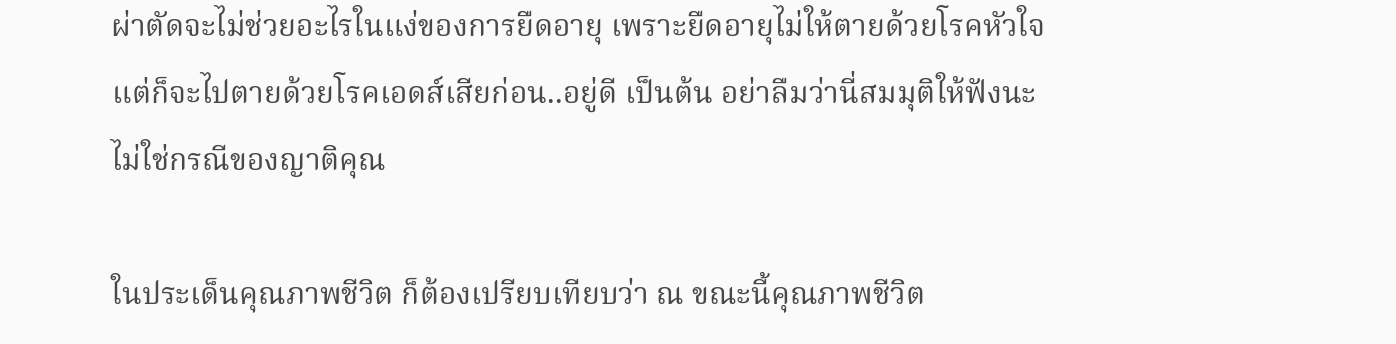ผ่าตัดจะไม่ช่วยอะไรในแง่ของการยืดอายุ เพราะยืดอายุไม่ให้ตายด้วยโรคหัวใจ แต่ก็จะไปตายด้วยโรคเอดส์เสียก่อน..อยู่ดี เป็นต้น อย่าลืมว่านี่สมมุติให้ฟังนะ ไม่ใช่กรณีของญาติคุณ

ในประเด็นคุณภาพชีวิต ก็ต้องเปรียบเทียบว่า ณ ขณะนี้คุณภาพชีวิต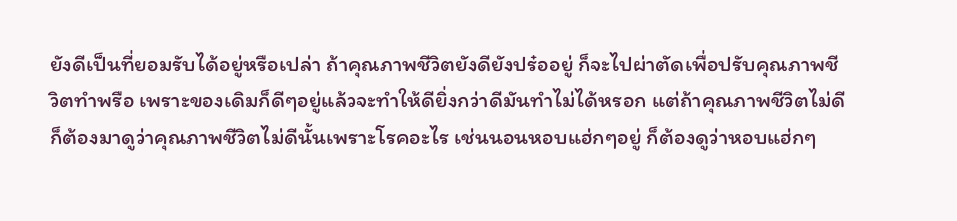ยังดีเป็นที่ยอมรับได้อยู่หรือเปล่า ถ้าคุณภาพชีวิตยังดียังปร๋ออยู่ ก็จะไปผ่าตัดเพื่อปรับคุณภาพชีวิตทำพรือ เพราะของเดิมก็ดีๆอยู่แล้วจะทำให้ดียิ่งกว่าดีมันทำไม่ได้หรอก แต่ถ้าคุณภาพชีวิตไม่ดี ก็ต้องมาดูว่าคุณภาพชีวิตไม่ดีนั้นเพราะโรคอะไร เช่นนอนหอบแฮ่กๆอยู่ ก็ต้องดูว่าหอบแฮ่กๆ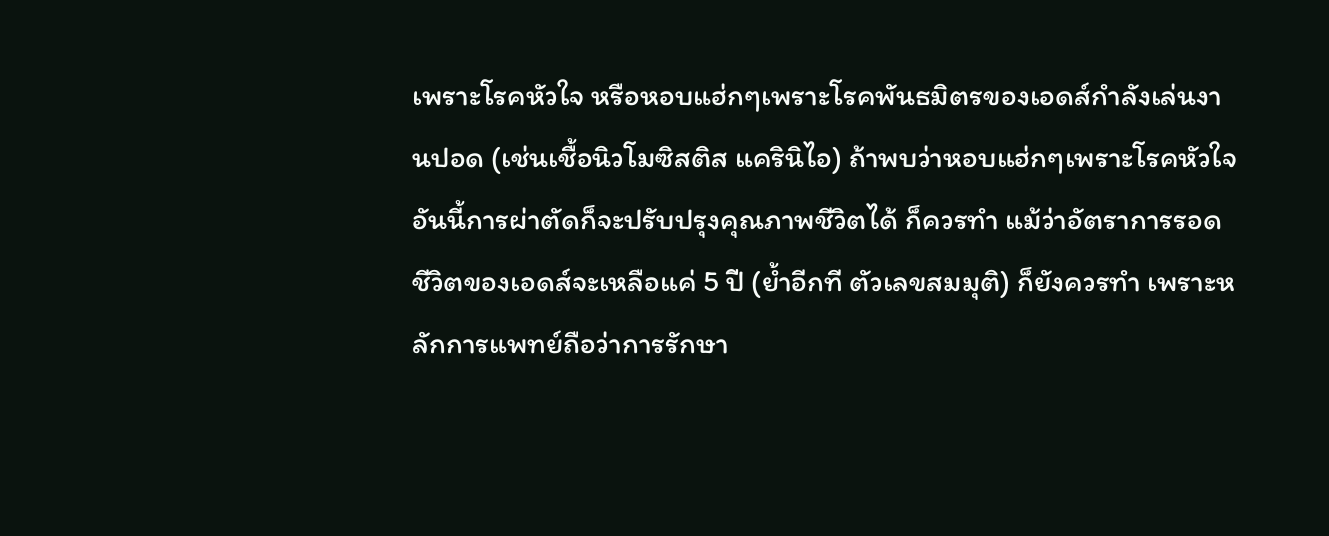เพราะโรคหัวใจ หรือหอบแฮ่กๆเพราะโรคพันธมิตรของเอดส์กำลังเล่นงานปอด (เช่นเชื้อนิวโมซิสติส แครินิไอ) ถ้าพบว่าหอบแฮ่กๆเพราะโรคหัวใจ อันนี้การผ่าตัดก็จะปรับปรุงคุณภาพชีวิตได้ ก็ควรทำ แม้ว่าอัตราการรอดชีวิตของเอดส์จะเหลือแค่ 5 ปี (ย้ำอีกที ตัวเลขสมมุติ) ก็ยังควรทำ เพราะหลักการแพทย์ถือว่าการรักษา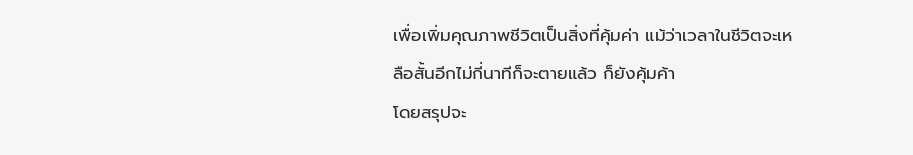เพื่อเพิ่มคุณภาพชีวิตเป็นสิ่งที่คุ้มค่า แม้ว่าเวลาในชีวิตจะเหลือสั้นอีกไม่กี่นาทีก็จะตายแล้ว ก็ยังคุ้มค้า
โดยสรุปจะ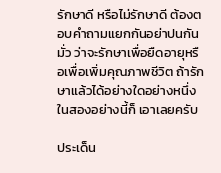รักษาดี หรือไม่รักษาดี ต้องตอบคำถามแยกกันอย่าปนกันมั่ว ว่าจะรักษาเพื่อยืดอายุหรือเพื่อเพิ่มคุณภาพชีวิต ถ้ารักษาแล้วได้อย่างใดอย่างหนึ่งในสองอย่างนี้ก็ เอาเลยครับ

ประเด็น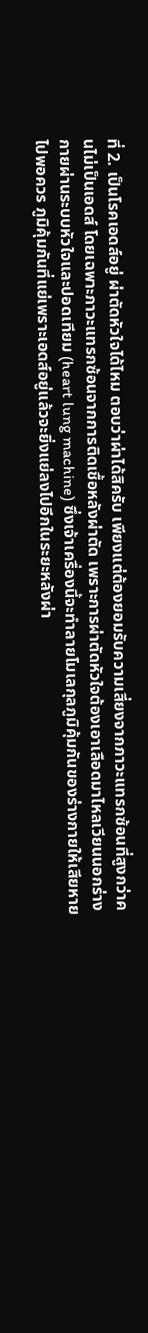ที่ 2. เป็นโรคเอดส์อยู่ ผ่าตัดหัวใจได้ไหม ตอบว่าผ่าได้สิครับ เพียงแต่ต้องยอมรับความเสี่ยงจากภาวะแทรกซ้อนที่สูงกว่าคนไม่เป็นเอดส์ โดยเฉพาะภาวะแทรกซ้อนจากการติดเชื้อหลังผ่าตัด เพราะการผ่าตัดหัวใจต้องเอาเลือดมาไหลเวียนนอกร่างกายผ่านระบบหัวใจและปอดเทียม (heart lung machine) ซึ่งเจ้าเครื่องนี้จะทำลายโมเลกุลภูมิคุ้มกันของร่างกายให้เสียหายไปพอควร ภูมิคุ้มกันที่แย่เพราะเอดส์อยู่แล้วจะยิ่งแย่ลงไปอีกในระยะหลังผ่า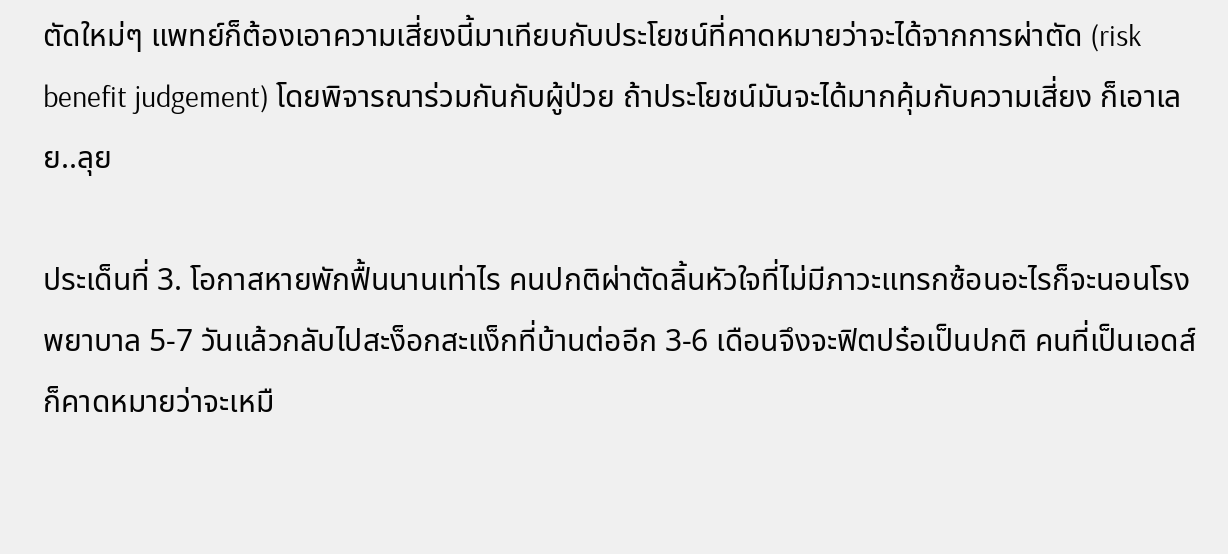ตัดใหม่ๆ แพทย์ก็ต้องเอาความเสี่ยงนี้มาเทียบกับประโยชน์ที่คาดหมายว่าจะได้จากการผ่าตัด (risk benefit judgement) โดยพิจารณาร่วมกันกับผู้ป่วย ถ้าประโยชน์มันจะได้มากคุ้มกับความเสี่ยง ก็เอาเลย..ลุย

ประเด็นที่ 3. โอกาสหายพักฟื้นนานเท่าไร คนปกติผ่าตัดลิ้นหัวใจที่ไม่มีภาวะแทรกซ้อนอะไรก็จะนอนโรงพยาบาล 5-7 วันแล้วกลับไปสะง็อกสะแง็กที่บ้านต่ออีก 3-6 เดือนจึงจะฟิตปร๋อเป็นปกติ คนที่เป็นเอดส์ ก็คาดหมายว่าจะเหมื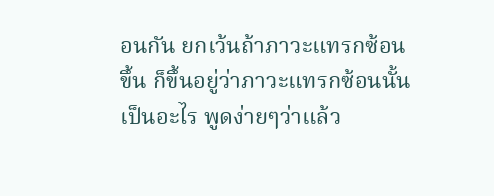อนกัน ยกเว้นถ้าภาวะแทรกซ้อนขึ้น ก็ขึ้นอยู่ว่าภาวะแทรกซ้อนนั้นเป็นอะไร พูดง่ายๆว่าแล้ว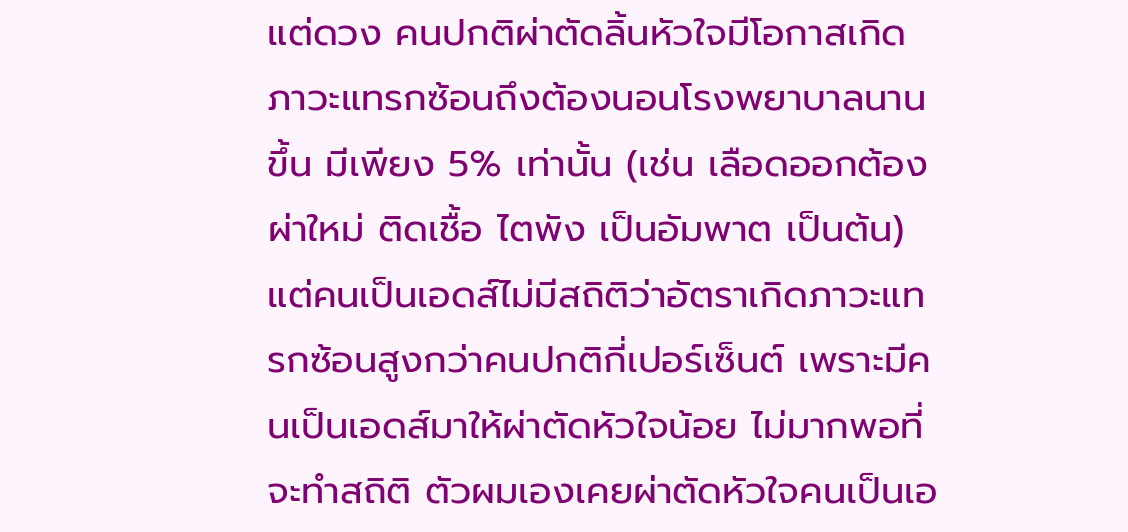แต่ดวง คนปกติผ่าตัดลิ้นหัวใจมีโอกาสเกิดภาวะแทรกซ้อนถึงต้องนอนโรงพยาบาลนานขึ้น มีเพียง 5% เท่านั้น (เช่น เลือดออกต้องผ่าใหม่ ติดเชื้อ ไตพัง เป็นอัมพาต เป็นต้น) แต่คนเป็นเอดส์ไม่มีสถิติว่าอัตราเกิดภาวะแทรกซ้อนสูงกว่าคนปกติกี่เปอร์เซ็นต์ เพราะมีคนเป็นเอดส์มาให้ผ่าตัดหัวใจน้อย ไม่มากพอที่จะทำสถิติ ตัวผมเองเคยผ่าตัดหัวใจคนเป็นเอ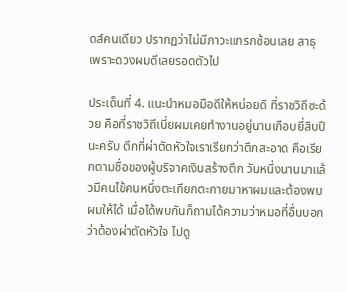ดส์คนเดียว ปรากฏว่าไม่มีภาวะแทรกซ้อนเลย สาธุ เพราะดวงผมดีเลยรอดตัวไป

ประเด็นที่ 4. แนะนำหมอมือดีให้หน่อยดิ ที่ราชวิถีซะด้วย คือที่ราชวิถีเนี่ยผมเคยทำงานอยู่นานเกือบยี่สิบปีนะครับ ตึกที่ผ่าตัดหัวใจเราเรียกว่าตึกสะอาด คือเรียกตามชื่อของผู้บริจาคเงินสร้างตึก วันหนึ่งนานมาแล้วมีคนไข้คนหนึ่งตะเกียกตะกายมาหาผมและต้องพบผมให้ได้ เมื่อได้พบกันก็ถามได้ความว่าหมอที่อื่นบอกว่าต้องผ่าตัดหัวใจ ไปดู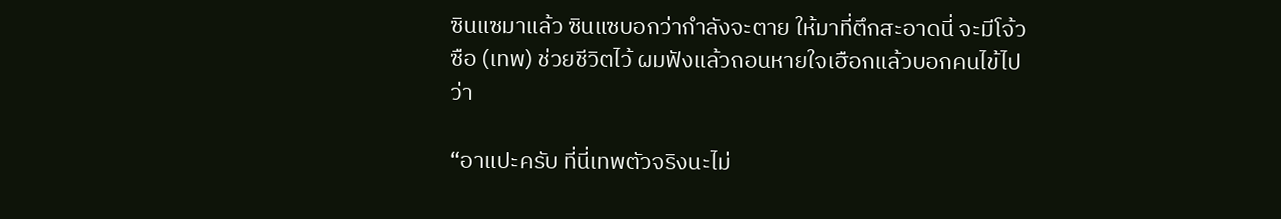ซินแซมาแล้ว ซินแซบอกว่ากำลังจะตาย ให้มาที่ตึกสะอาดนี่ จะมีโจ้วซือ (เทพ) ช่วยชีวิตไว้ ผมฟังแล้วถอนหายใจเฮือกแล้วบอกคนไข้ไปว่า

“อาแปะครับ ที่นี่เทพตัวจริงนะไม่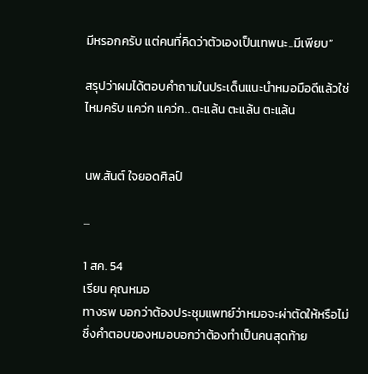มีหรอกครับ แต่คนที่คิดว่าตัวเองเป็นเทพนะ..มีเพียบ”

สรุปว่าผมได้ตอบคำถามในประเด็นแนะนำหมอมือดีแล้วใช่ไหมครับ แคว่ก แคว่ก.. ตะแล้น ตะแล้น ตะแล้น


นพ.สันต์ ใจยอดศิลป์

...

1 สค. 54
เรียน คุณหมอ
ทางรพ บอกว่าต้องประชุมแพทย์ว่าหมอจะผ่าตัดให้หรือไม่ ซึ่งคำตอบของหมอบอกว่าต้องทำเป็นคนสุดท้าย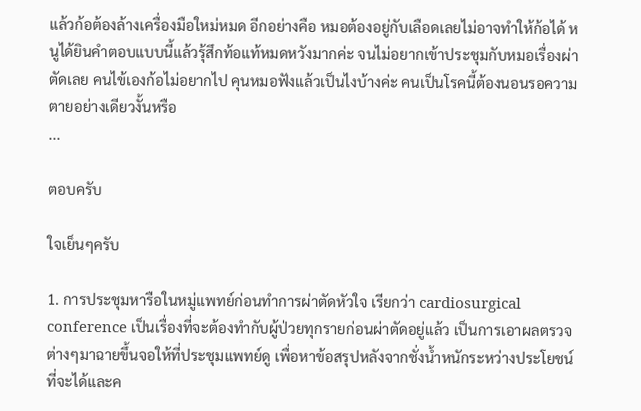แล้วก้อต้องล้างเครื่องมือใหม่หมด อีกอย่างคือ หมอต้องอยู่กับเลือดเลยไม่อาจทำให้ก้อได้ หนูได้ยินคำตอบแบบนี้แล้วรุ้สึกท้อแท้หมดหวังมากค่ะ จนไม่อยากเข้าประชุมกับหมอเรื่องผ่าตัดเลย คนไข้เองก้อไม่อยากไป คุนหมอฟังแล้วเป็นไงบ้างค่ะ คนเป็นโรคนี้ต้องนอนรอความตายอย่างเดียวงั้นหรือ
...

ตอบครับ

ใจเย็นๆครับ

1. การประชุมหารือในหมู่แพทย์ก่อนทำการผ่าตัดหัวใจ เรียกว่า cardiosurgical conference เป็นเรื่องที่จะต้องทำกับผู้ป่วยทุกรายก่อนผ่าตัดอยู่แล้ว เป็นการเอาผลตรวจต่างๆมาฉายขึ้นจอให้ที่ประชุมแพทย์ดู เพื่อหาข้อสรุปหลังจากชั่งน้ำหนักระหว่างประโยชน์ที่จะได้และค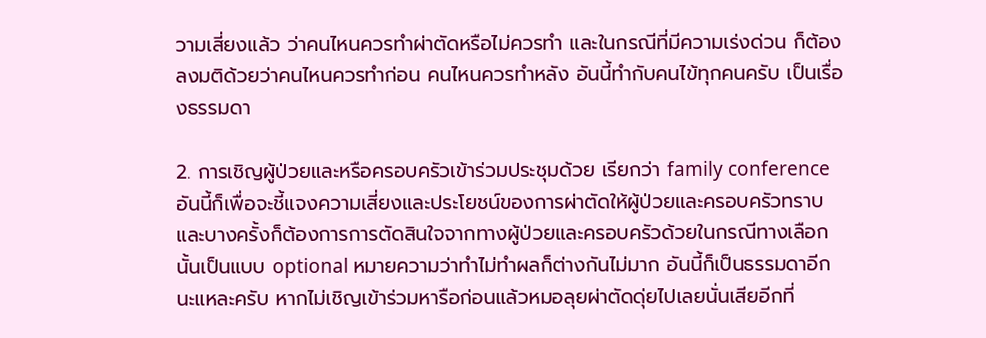วามเสี่ยงแล้ว ว่าคนไหนควรทำผ่าตัดหรือไม่ควรทำ และในกรณีที่มีความเร่งด่วน ก็ต้องลงมติด้วยว่าคนไหนควรทำก่อน คนไหนควรทำหลัง อันนี้ทำกับคนไข้ทุกคนครับ เป็นเรื่องธรรมดา

2. การเชิญผู้ป่วยและหรือครอบครัวเข้าร่วมประชุมด้วย เรียกว่า family conference อันนี้ก็เพื่อจะชี้แจงความเสี่ยงและประโยชน์ของการผ่าตัดให้ผู้ป่วยและครอบครัวทราบ และบางครั้งก็ต้องการการตัดสินใจจากทางผู้ป่วยและครอบครัวด้วยในกรณีทางเลือกนั้นเป็นแบบ optional หมายความว่าทำไม่ทำผลก็ต่างกันไม่มาก อันนี้ก็เป็นธรรมดาอีกนะแหละครับ หากไม่เชิญเข้าร่วมหารือก่อนแล้วหมอลุยผ่าตัดดุ่ยไปเลยนั่นเสียอีกที่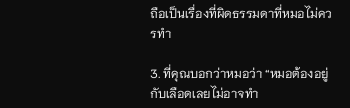ถือเป็นเรื่องที่ผิดธรรมดาที่หมอไม่ควรทำ

3. ที่คุณบอกว่าหมอว่า “หมอต้องอยู่กับเลือดเลยไม่อาจทำ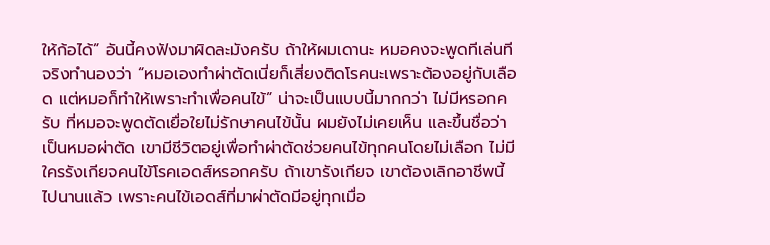ให้ก้อได้” อันนี้คงฟังมาผิดละมังครับ ถ้าให้ผมเดานะ หมอคงจะพูดทีเล่นทีจริงทำนองว่า “หมอเองทำผ่าตัดเนี่ยก็เสี่ยงติดโรคนะเพราะต้องอยู่กับเลือด แต่หมอก็ทำให้เพราะทำเพื่อคนไข้” น่าจะเป็นแบบนี้มากกว่า ไม่มีหรอกครับ ที่หมอจะพูดตัดเยื่อใยไม่รักษาคนไข้นั้น ผมยังไม่เคยเห็น และขึ้นชื่อว่าเป็นหมอผ่าตัด เขามีชีวิตอยู่เพื่อทำผ่าตัดช่วยคนไข้ทุกคนโดยไม่เลือก ไม่มีใครรังเกียจคนไข้โรคเอดส์หรอกครับ ถ้าเขารังเกียจ เขาต้องเลิกอาชีพนี้ไปนานแล้ว เพราะคนไข้เอดส์ที่มาผ่าตัดมีอยู่ทุกเมื่อ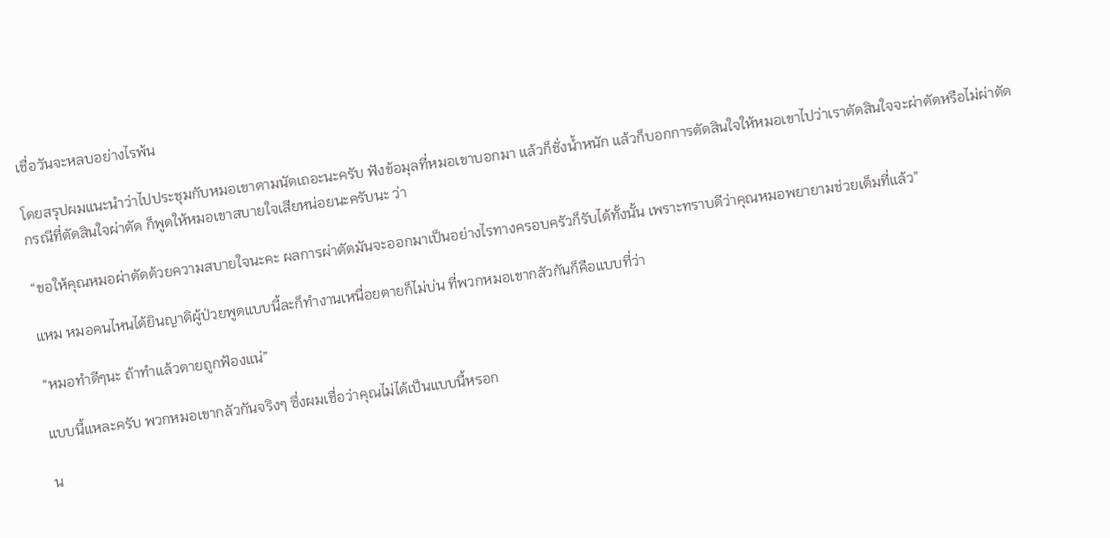เชื่อวันจะหลบอย่างไรพ้น

โดยสรุปผมแนะนำว่าไปประชุมกับหมอเขาตามนัดเถอะนะครับ ฟังข้อมุลที่หมอเขาบอกมา แล้วก็ชั่งน้ำหนัก แล้วก็บอกการตัดสินใจให้หมอเขาไปว่าเราตัดสินใจจะผ่าตัดหรือไม่ผ่าตัด กรณีที่ตัดสินใจผ่าตัด ก็พูดให้หมอเขาสบายใจเสียหน่อยนะครับนะ ว่า

“ขอให้คุณหมอผ่าตัดด้วยความสบายใจนะคะ ผลการผ่าตัดมันจะออกมาเป็นอย่างไรทางครอบครัวก็รับได้ทั้งนั้น เพราะทราบดีว่าคุณหมอพยายามช่วยเต็มที่แล้ว”

แหม หมอคนไหนได้ยินญาติผู้ป่วยพูดแบบนี้ละก็ทำงานเหนื่อยตายก็ไม่บ่น ที่พวกหมอเขากลัวกันก็คือแบบที่ว่า

“หมอทำดีๆนะ ถ้าทำแล้วตายถูกฟ้องแน่”

แบบนี้แหละครับ พวกหมอเขากลัวกันจริงๆ ซึ่งผมเชื่อว่าคุณไม่ได้เป็นแบบนี้หรอก

น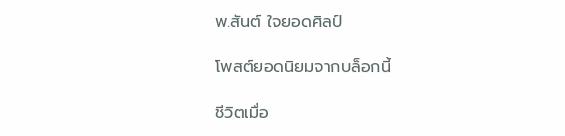พ.สันต์ ใจยอดศิลป์

โพสต์ยอดนิยมจากบล็อกนี้

ชีวิตเมื่อ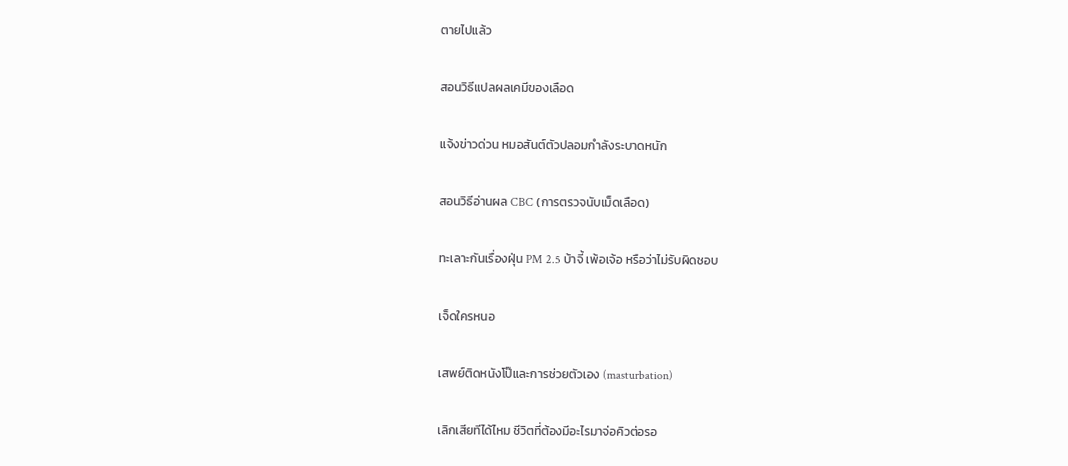ตายไปแล้ว

สอนวิธีแปลผลเคมีของเลือด

แจ้งข่าวด่วน หมอสันต์ตัวปลอมกำลังระบาดหนัก

สอนวิธีอ่านผล CBC (การตรวจนับเม็ดเลือด)

ทะเลาะกันเรื่องฝุ่น PM 2.5 บ้าจี้ เพ้อเจ้อ หรือว่าไม่รับผิดชอบ

เจ็ดใครหนอ

เสพย์ติดหนังโป๊และการช่วยตัวเอง (masturbation)

เลิกเสียทีได้ไหม ชีวิตที่ต้องมีอะไรมาจ่อคิวต่อรอ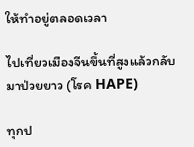ให้ทำอยู่ตลอดเวลา

ไปเที่ยวเมืองจีนขึ้นที่สูงแล้วกลับมาป่วยยาว (โรค HAPE)

ทุกป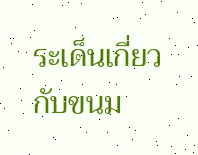ระเด็นเกี่ยวกับขนม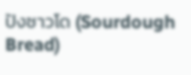ปังซาวโด (Sourdough Bread)